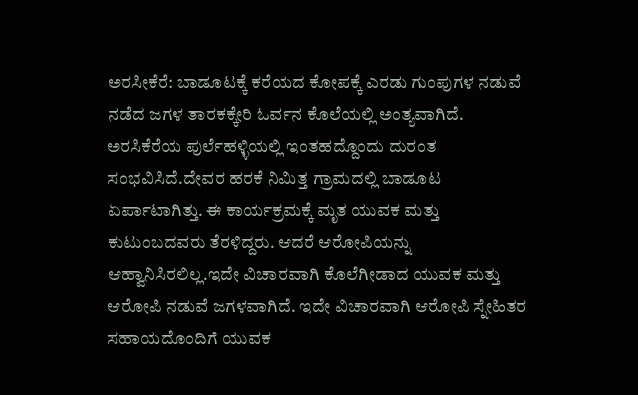ಅರಸೀಕೆರೆ: ಬಾಡೂಟಕ್ಕೆ ಕರೆಯದ ಕೋಪಕ್ಕೆ ಎರಡು ಗುಂಪುಗಳ ನಡುವೆ ನಡೆದ ಜಗಳ ತಾರಕಕ್ಕೇರಿ ಓರ್ವನ ಕೊಲೆಯಲ್ಲಿ ಅಂತ್ಯವಾಗಿದೆ. ಅರಸಿಕೆರೆಯ ಪುರ್ಲೆಹಳ್ಳಿಯಲ್ಲಿ ಇಂತಹದ್ದೊಂದು ದುರಂತ ಸಂಭವಿಸಿದೆ.ದೇವರ ಹರಕೆ ನಿಮಿತ್ತ ಗ್ರಾಮದಲ್ಲಿ ಬಾಡೂಟ ಏರ್ಪಾಟಾಗಿತ್ತು. ಈ ಕಾರ್ಯಕ್ರಮಕ್ಕೆ ಮೃತ ಯುವಕ ಮತ್ತು ಕುಟುಂಬದವರು ತೆರಳಿದ್ದರು. ಆದರೆ ಆರೋಪಿಯನ್ನು ಆಹ್ವಾನಿಸಿರಲಿಲ್ಲ.ಇದೇ ವಿಚಾರವಾಗಿ ಕೊಲೆಗೀಡಾದ ಯುವಕ ಮತ್ತು ಆರೋಪಿ ನಡುವೆ ಜಗಳವಾಗಿದೆ. ಇದೇ ವಿಚಾರವಾಗಿ ಆರೋಪಿ ಸ್ನೇಹಿತರ ಸಹಾಯದೊಂದಿಗೆ ಯುವಕ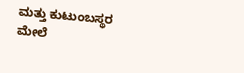ಮತ್ತು ಕುಟುಂಬಸ್ಥರ ಮೇಲೆ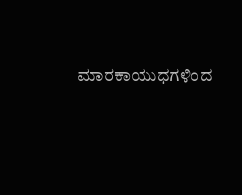ಮಾರಕಾಯುಧಗಳಿಂದ